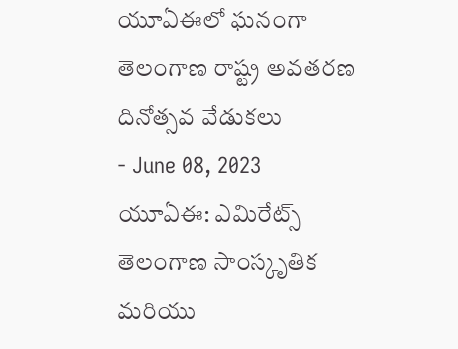యూఏఈలో ఘనంగా తెలంగాణ రాష్ట్ర అవతరణ దినోత్సవ వేడుకలు
- June 08, 2023
యూఏఈ: ఎమిరేట్స్ తెలంగాణ సాంస్కృతిక మరియు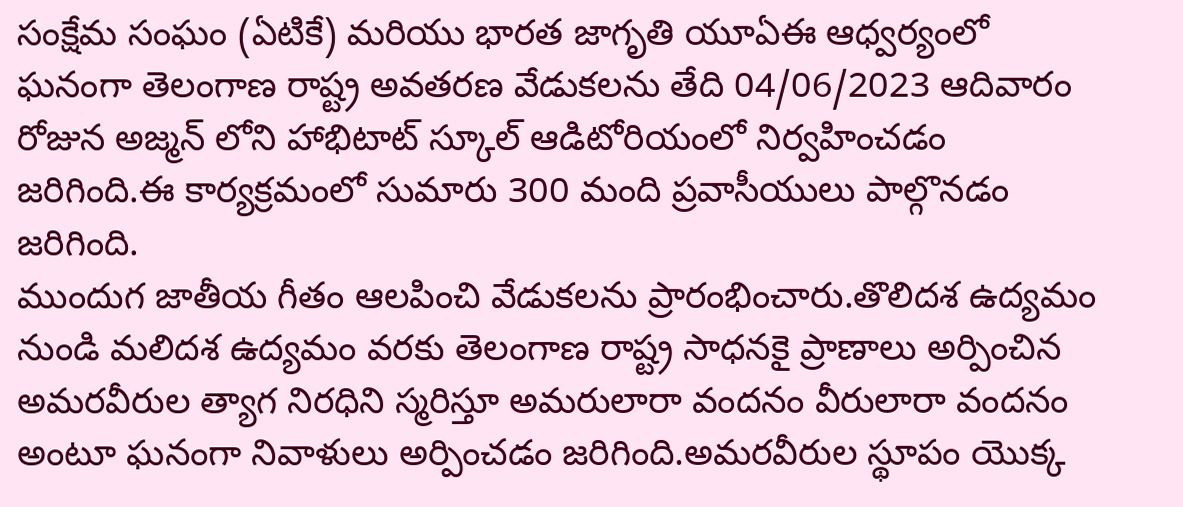సంక్షేమ సంఘం (ఏటికే) మరియు భారత జాగృతి యూఏఈ ఆధ్వర్యంలో ఘనంగా తెలంగాణ రాష్ట్ర అవతరణ వేడుకలను తేది 04/06/2023 ఆదివారం రోజున అజ్మన్ లోని హాభిటాట్ స్కూల్ ఆడిటోరియంలో నిర్వహించడం జరిగింది.ఈ కార్యక్రమంలో సుమారు 300 మంది ప్రవాసీయులు పాల్గొనడం జరిగింది.
ముందుగ జాతీయ గీతం ఆలపించి వేడుకలను ప్రారంభించారు.తొలిదశ ఉద్యమం నుండి మలిదశ ఉద్యమం వరకు తెలంగాణ రాష్ట్ర సాధనకై ప్రాణాలు అర్పించిన అమరవీరుల త్యాగ నిరధిని స్మరిస్తూ అమరులారా వందనం వీరులారా వందనం అంటూ ఘనంగా నివాళులు అర్పించడం జరిగింది.అమరవీరుల స్థూపం యొక్క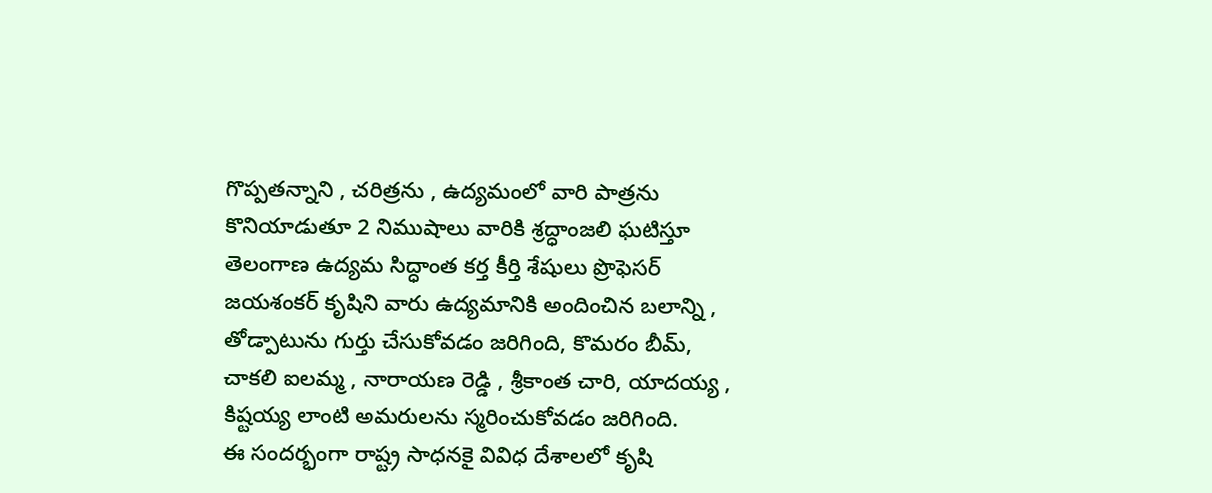గొప్పతన్నాని , చరిత్రను , ఉద్యమంలో వారి పాత్రను కొనియాడుతూ 2 నిముషాలు వారికి శ్రద్ధాంజలి ఘటిస్తూ తెలంగాణ ఉద్యమ సిద్ధాంత కర్త కీర్తి శేషులు ప్రొఫెసర్ జయశంకర్ కృషిని వారు ఉద్యమానికి అందించిన బలాన్ని , తోడ్పాటును గుర్తు చేసుకోవడం జరిగింది, కొమరం బీమ్, చాకలి ఐలమ్మ , నారాయణ రెడ్డి , శ్రీకాంత చారి, యాదయ్య , కిష్టయ్య లాంటి అమరులను స్మరించుకోవడం జరిగింది.
ఈ సందర్భంగా రాష్ట్ర సాధనకై వివిధ దేశాలలో కృషి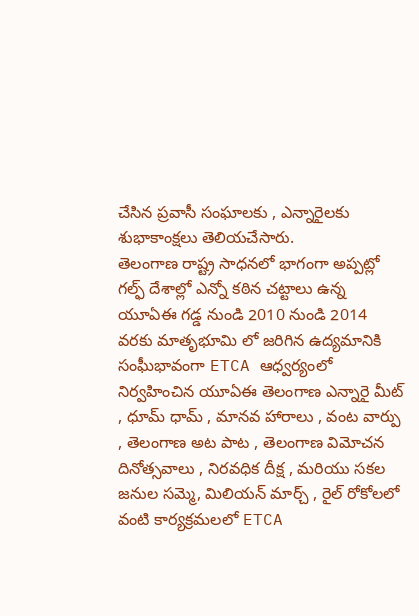చేసిన ప్రవాసీ సంఘాలకు , ఎన్నారైలకు శుభాకాంక్షలు తెలియచేసారు.
తెలంగాణ రాష్ట్ర సాధనలో భాగంగా అప్పట్లో గల్ఫ్ దేశాల్లో ఎన్నో కఠిన చట్టాలు ఉన్న యూఏఈ గడ్డ నుండి 2010 నుండి 2014 వరకు మాతృభూమి లో జరిగిన ఉద్యమానికి సంఘీభావంగా ETCA ఆధ్వర్యంలో నిర్వహించిన యూఏఈ తెలంగాణ ఎన్నారై మీట్ , ధూమ్ ధామ్ , మానవ హారాలు , వంట వార్పు , తెలంగాణ అట పాట , తెలంగాణ విమోచన దినోత్సవాలు , నిరవధిక దీక్ష , మరియు సకల జనుల సమ్మె, మిలియన్ మార్చ్ , రైల్ రోకోలలో వంటి కార్యక్రమలలో ETCA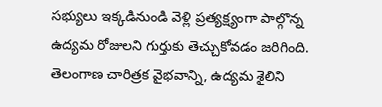సభ్యులు ఇక్కడినుండి వెళ్లి ప్రత్యక్ష్యంగా పాల్గొన్న ఉద్యమ రోజులని గుర్తుకు తెచ్చుకోవడం జరిగింది.
తెలంగాణ చారిత్రక వైభవాన్ని, ఉద్యమ శైలిని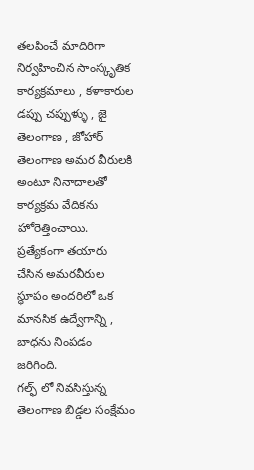తలపించే మాదిరిగా నిర్వహించిన సాంస్కృతిక కార్యక్రమాలు , కళాకారుల డప్పు చప్పుళ్ళు , జై తెలంగాణ , జోహార్ తెలంగాణ అమర వీరులకి అంటూ నినాదాలతో కార్యక్రమ వేదికను హోరెత్తించాయి. ప్రత్యేకంగా తయారు చేసిన అమరవీరుల స్థూపం అందరిలో ఒక మానసిక ఉద్వేగాన్ని , బాధను నింపడం జరిగింది.
గల్ఫ్ లో నివసిస్తున్న తెలంగాణ బిడ్డల సంక్షేమం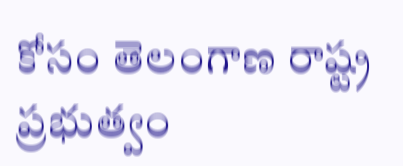కోసం తెలంగాణ రాష్ట్ర ప్రభుత్వం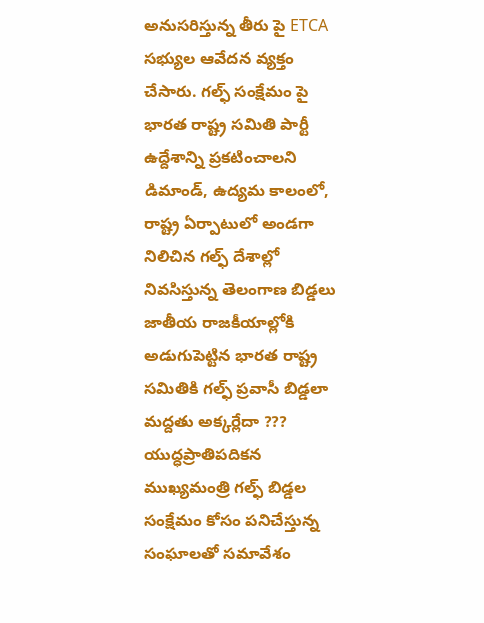అనుసరిస్తున్న తీరు పై ETCA సభ్యుల ఆవేదన వ్యక్తం చేసారు. గల్ఫ్ సంక్షేమం పై భారత రాష్ట్ర సమితి పార్టీ ఉద్దేశాన్ని ప్రకటించాలని డిమాండ్, ఉద్యమ కాలంలో, రాష్ట్ర ఏర్పాటులో అండగా నిలిచిన గల్ఫ్ దేశాల్లో నివసిస్తున్న తెలంగాణ బిడ్డలు జాతీయ రాజకీయాల్లోకి అడుగుపెట్టిన భారత రాష్ట్ర సమితికి గల్ఫ్ ప్రవాసీ బిడ్డలా మద్దతు అక్కర్లేదా ???
యుద్ధప్రాతిపదికన ముఖ్యమంత్రి గల్ఫ్ బిడ్డల సంక్షేమం కోసం పనిచేస్తున్న సంఘాలతో సమావేశం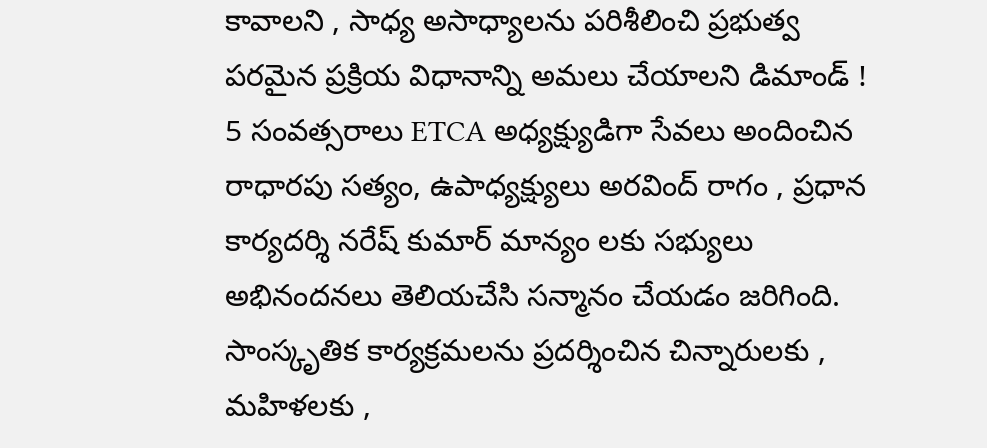కావాలని , సాధ్య అసాధ్యాలను పరిశీలించి ప్రభుత్వ పరమైన ప్రక్రియ విధానాన్ని అమలు చేయాలని డిమాండ్ !
5 సంవత్సరాలు ETCA అధ్యక్ష్యుడిగా సేవలు అందించిన రాధారపు సత్యం, ఉపాధ్యక్ష్యులు అరవింద్ రాగం , ప్రధాన కార్యదర్శి నరేష్ కుమార్ మాన్యం లకు సభ్యులు అభినందనలు తెలియచేసి సన్మానం చేయడం జరిగింది.
సాంస్కృతిక కార్యక్రమలను ప్రదర్శించిన చిన్నారులకు , మహిళలకు ,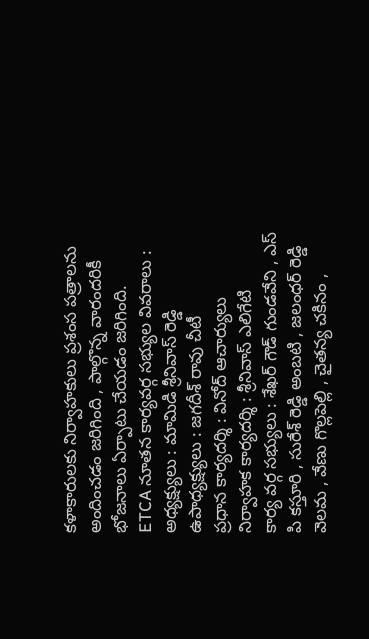కళాకారులకు నిర్వాహకులు ప్రశంస పత్రాలను అందించడం జరిగింది , పాల్గొన్న వారందరికీ భోజనాలు ఏర్పాటు చేయడం జరిగింది.
ETCA నూతన కార్యవర్గ సభ్యుల వివరాలు :
అధ్యక్ష్యులు : మామిడి శ్రీనివాస్ రెడ్డి
ఉపాధ్యక్ష్యులు : జగదీశ్ రావు చీటీ
ప్రధాన కార్యదర్శి : వినోద్ ఆచార్యులు
నిర్వాహక కార్యదర్శి : శ్రీనివాస్ ఎలిగేటి
కార్య వర్గ సభ్యులు : శేఖర్ గౌడ్ గుండవేని , ఎస్ పి కస్తూరి , సురేశ్ రెడ్డి అంబటి , జలంధర్ రెడ్డి వెలమ , వేణు గొల్లపెల్లి , చైతన్య చకినం ,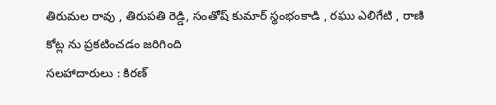తిరుమల రావు , తిరుపతి రెడ్డి, సంతోష్ కుమార్ స్థంభంకాడి , రఘు ఎలిగేటి , రాణి కోట్ల ను ప్రకటించడం జరిగింది
సలహాదారులు : కిరణ్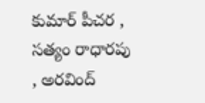కుమార్ పీచర , సత్యం రాధారపు , అరవింద్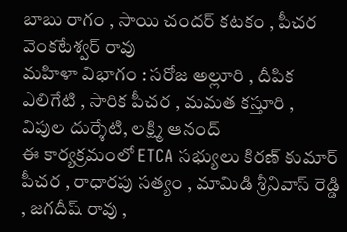బాబు రాగం , సాయి చందర్ కటకం , పీచర వెంకటేశ్వర్ రావు
మహిళా విభాగం : సరోజ అల్లూరి , దీపిక ఎలిగేటి , సారిక పీచర , మమత కస్తూరి , విపుల దుర్శేటి, లక్ష్మి ఆనంద్
ఈ కార్యక్రమంలో ETCA సభ్యులు కిరణ్ కుమార్ పీచర , రాధారపు సత్యం , మామిడి శ్రీనివాస్ రెడ్డి , జగదీష్ రావు ,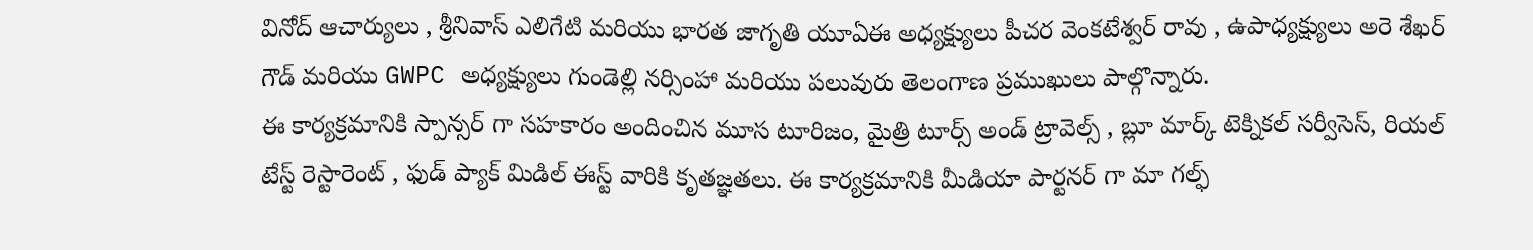వినోద్ ఆచార్యులు , శ్రీనివాస్ ఎలిగేటి మరియు భారత జాగృతి యూఏఈ అధ్యక్ష్యులు పీచర వెంకటేశ్వర్ రావు , ఉపాధ్యక్ష్యులు అరె శేఖర్ గౌడ్ మరియు GWPC అధ్యక్ష్యులు గుండెల్లి నర్సింహా మరియు పలువురు తెలంగాణ ప్రముఖులు పాల్గొన్నారు.
ఈ కార్యక్రమానికి స్పాన్సర్ గా సహకారం అందించిన మూస టూరిజం, మైత్రి టూర్స్ అండ్ ట్రావెల్స్ , బ్లూ మార్క్ టెక్నికల్ సర్వీసెస్, రియల్ టేస్ట్ రెస్టారెంట్ , ఫుడ్ ప్యాక్ మిడిల్ ఈస్ట్ వారికి కృతజ్ఞతలు. ఈ కార్యక్రమానికి మీడియా పార్టనర్ గా మా గల్ఫ్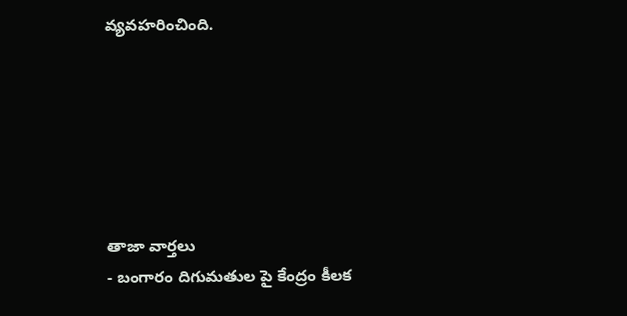వ్యవహరించింది.






తాజా వార్తలు
- బంగారం దిగుమతుల పై కేంద్రం కీలక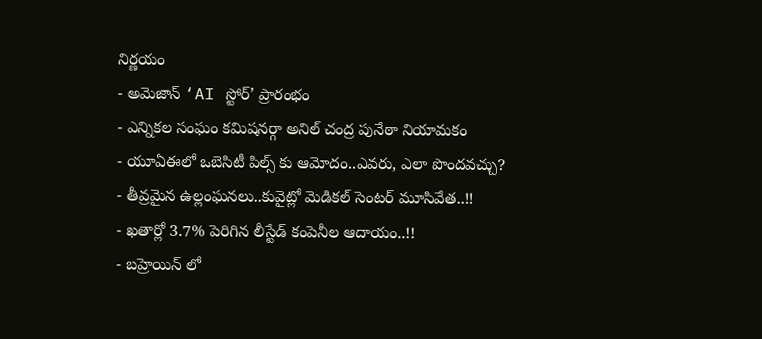నిర్ణయం
- అమెజాన్ ‘AI స్టోర్’ ప్రారంభం
- ఎన్నికల సంఘం కమిషనర్గా అనిల్ చంద్ర పునేఠా నియామకం
- యూఏఈలో ఒబెసిటీ పిల్స్ కు ఆమోదం..ఎవరు, ఎలా పొందవచ్చు?
- తీవ్రమైన ఉల్లంఘనలు..కువైట్లో మెడికల్ సెంటర్ మూసివేత..!!
- ఖతార్లో 3.7% పెరిగిన లీస్టేడ్ కంపెనీల ఆదాయం..!!
- బహ్రెయిన్ లో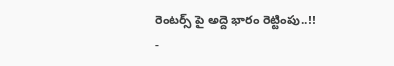రెంటర్స్ పై అద్దె భారం రెట్టింపు..!!
-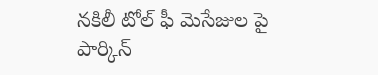నకిలీ టోల్ ఫీ మెసేజుల పై పార్కిన్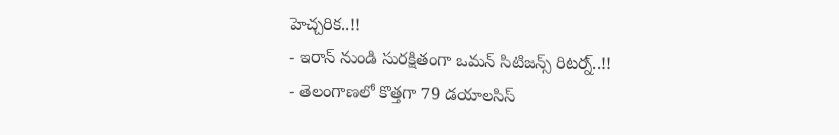హెచ్చరిక..!!
- ఇరాన్ నుండి సురక్షితంగా ఒమన్ సిటిజన్స్ రిటర్న్..!!
- తెలంగాణలో కొత్తగా 79 డయాలసిస్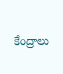కేంద్రాలు